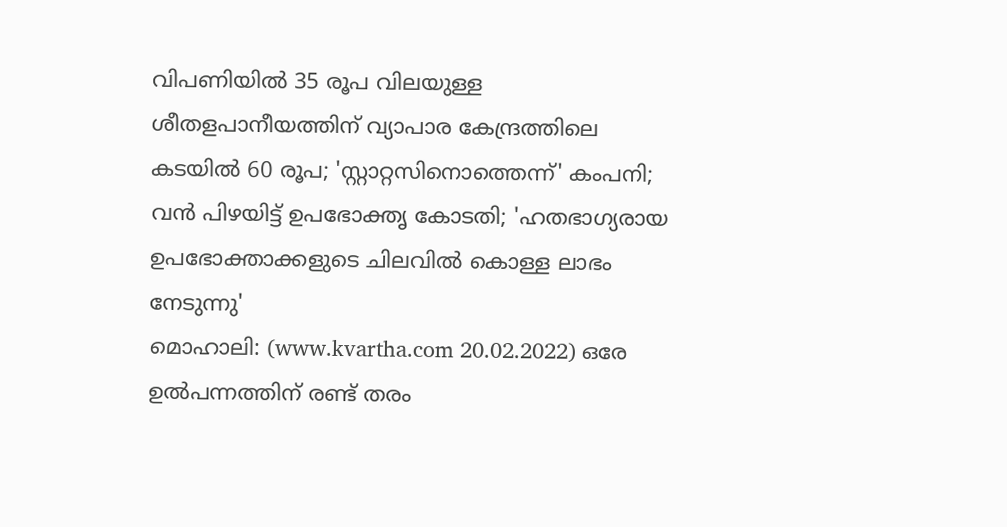വിപണിയിൽ 35 രൂപ വിലയുള്ള ശീതളപാനീയത്തിന് വ്യാപാര കേന്ദ്രത്തിലെ കടയിൽ 60 രൂപ; 'സ്റ്റാറ്റസിനൊത്തെന്ന്' കംപനി; വൻ പിഴയിട്ട് ഉപഭോക്തൃ കോടതി; 'ഹതഭാഗ്യരായ ഉപഭോക്താക്കളുടെ ചിലവിൽ കൊള്ള ലാഭം നേടുന്നു'
മൊഹാലി: (www.kvartha.com 20.02.2022) ഒരേ ഉൽപന്നത്തിന് രണ്ട് തരം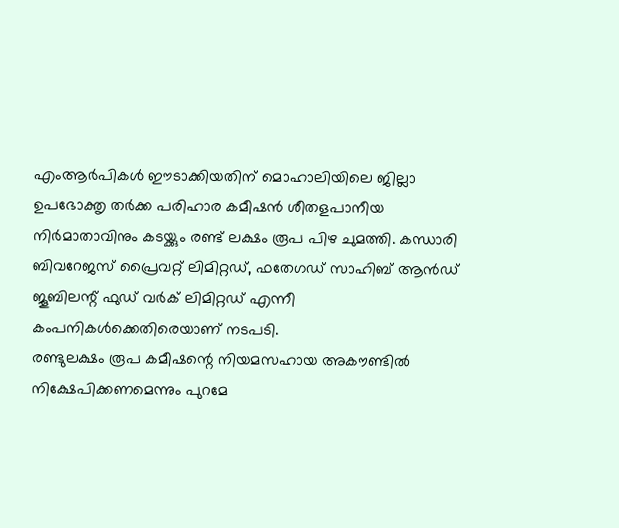എംആർപികൾ ഈടാക്കിയതിന് മൊഹാലിയിലെ ജില്ലാ ഉപഭോക്തൃ തർക്ക പരിഹാര കമീഷൻ ശീതളപാനീയ നിർമാതാവിനും കടയ്ക്കും രണ്ട് ലക്ഷം രൂപ പിഴ ചുമത്തി. കന്ധാരി ബിവറേജസ് പ്രൈവറ്റ് ലിമിറ്റഡ്, ഫതേഗഡ് സാഹിബ് ആൻഡ് ജൂബിലന്റ് ഫുഡ് വർക് ലിമിറ്റഡ് എന്നീ കംപനികൾക്കെതിരെയാണ് നടപടി.
രണ്ടുലക്ഷം രൂപ കമീഷന്റെ നിയമസഹായ അകൗണ്ടിൽ നിക്ഷേപിക്കണമെന്നും പുറമേ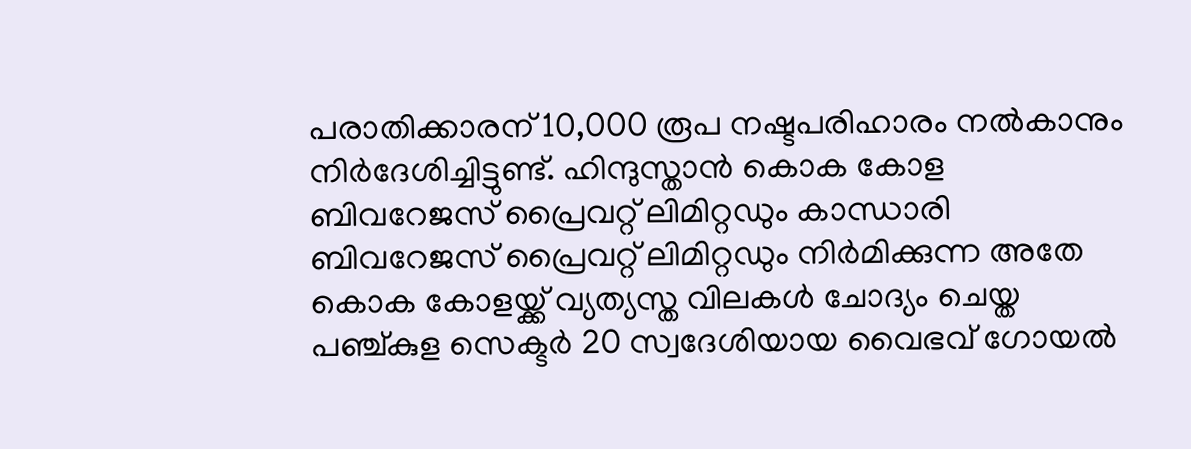പരാതിക്കാരന് 10,000 രൂപ നഷ്ടപരിഹാരം നൽകാനും നിർദേശിച്ചിട്ടുണ്ട്. ഹിന്ദുസ്താൻ കൊക കോള ബിവറേജസ് പ്രൈവറ്റ് ലിമിറ്റഡും കാന്ധാരി ബിവറേജസ് പ്രൈവറ്റ് ലിമിറ്റഡും നിർമിക്കുന്ന അതേ കൊക കോളയ്ക്ക് വ്യത്യസ്ത വിലകൾ ചോദ്യം ചെയ്ത പഞ്ച്കുള സെക്ടർ 20 സ്വദേശിയായ വൈഭവ് ഗോയൽ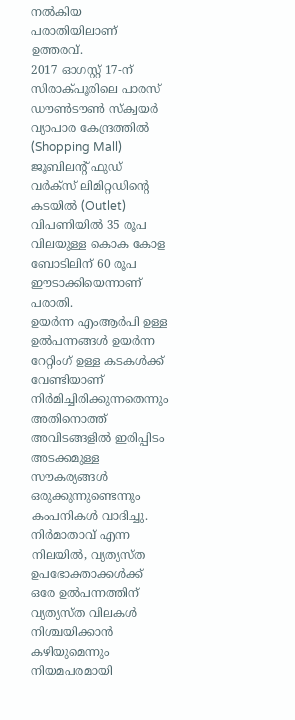നൽകിയ പരാതിയിലാണ് ഉത്തരവ്.
2017 ഓഗസ്റ്റ് 17-ന് സിരാക്പൂരിലെ പാരസ് ഡൗൺടൗൺ സ്ക്വയർ വ്യാപാര കേന്ദ്രത്തിൽ (Shopping Mall) ജൂബിലന്റ് ഫുഡ് വർക്സ് ലിമിറ്റഡിന്റെ കടയിൽ (Outlet) വിപണിയിൽ 35 രൂപ വിലയുള്ള കൊക കോള ബോടിലിന് 60 രൂപ ഈടാക്കിയെന്നാണ് പരാതി.
ഉയർന്ന എംആർപി ഉള്ള ഉൽപന്നങ്ങൾ ഉയർന്ന റേറ്റിംഗ് ഉള്ള കടകൾക്ക് വേണ്ടിയാണ് നിർമിച്ചിരിക്കുന്നതെന്നും അതിനൊത്ത് അവിടങ്ങളിൽ ഇരിപ്പിടം അടക്കമുള്ള സൗകര്യങ്ങൾ ഒരുക്കുന്നുണ്ടെന്നും കംപനികൾ വാദിച്ചു. നിർമാതാവ് എന്ന നിലയിൽ, വ്യത്യസ്ത ഉപഭോക്താക്കൾക്ക് ഒരേ ഉൽപന്നത്തിന് വ്യത്യസ്ത വിലകൾ നിശ്ചയിക്കാൻ കഴിയുമെന്നും നിയമപരമായി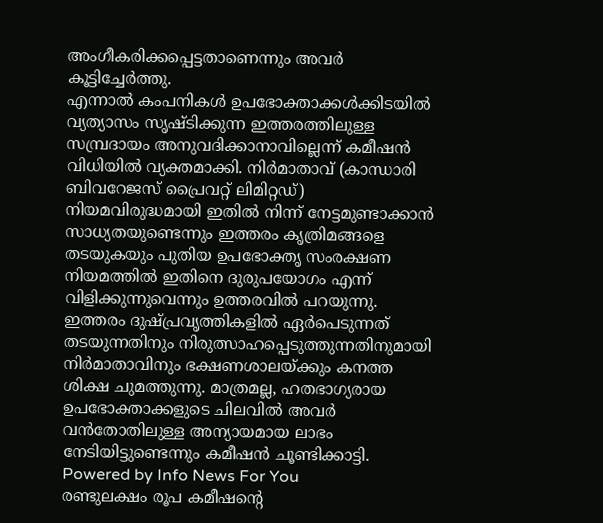അംഗീകരിക്കപ്പെട്ടതാണെന്നും അവർ കൂട്ടിച്ചേർത്തു.
എന്നാൽ കംപനികൾ ഉപഭോക്താക്കൾക്കിടയിൽ വ്യത്യാസം സൃഷ്ടിക്കുന്ന ഇത്തരത്തിലുള്ള സമ്പ്രദായം അനുവദിക്കാനാവില്ലെന്ന് കമീഷൻ വിധിയിൽ വ്യക്തമാക്കി. നിർമാതാവ് (കാന്ധാരി ബിവറേജസ് പ്രൈവറ്റ് ലിമിറ്റഡ്) നിയമവിരുദ്ധമായി ഇതിൽ നിന്ന് നേട്ടമുണ്ടാക്കാൻ സാധ്യതയുണ്ടെന്നും ഇത്തരം കൃത്രിമങ്ങളെ തടയുകയും പുതിയ ഉപഭോക്തൃ സംരക്ഷണ നിയമത്തിൽ ഇതിനെ ദുരുപയോഗം എന്ന് വിളിക്കുന്നുവെന്നും ഉത്തരവിൽ പറയുന്നു.
ഇത്തരം ദുഷ്പ്രവൃത്തികളിൽ ഏർപെടുന്നത് തടയുന്നതിനും നിരുത്സാഹപ്പെടുത്തുന്നതിനുമായി നിർമാതാവിനും ഭക്ഷണശാലയ്ക്കും കനത്ത ശിക്ഷ ചുമത്തുന്നു. മാത്രമല്ല, ഹതഭാഗ്യരായ ഉപഭോക്താക്കളുടെ ചിലവിൽ അവർ വൻതോതിലുള്ള അന്യായമായ ലാഭം നേടിയിട്ടുണ്ടെന്നും കമീഷൻ ചൂണ്ടിക്കാട്ടി.
Powered by Info News For You
രണ്ടുലക്ഷം രൂപ കമീഷന്റെ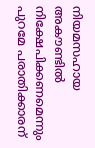നിയമസഹായ അകൗണ്ടിൽ നിക്ഷേപിക്കണമെന്നും പുറമേ പരാതിക്കാരന്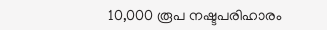10,000 രൂപ നഷ്ടപരിഹാരം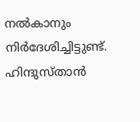നൽകാനും നിർദേശിച്ചിട്ടുണ്ട്. ഹിന്ദുസ്താൻ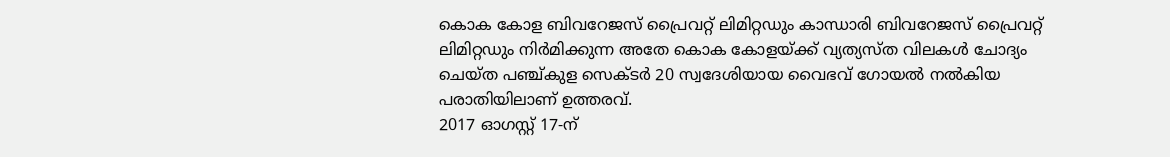കൊക കോള ബിവറേജസ് പ്രൈവറ്റ് ലിമിറ്റഡും കാന്ധാരി ബിവറേജസ് പ്രൈവറ്റ് ലിമിറ്റഡും നിർമിക്കുന്ന അതേ കൊക കോളയ്ക്ക് വ്യത്യസ്ത വിലകൾ ചോദ്യം ചെയ്ത പഞ്ച്കുള സെക്ടർ 20 സ്വദേശിയായ വൈഭവ് ഗോയൽ നൽകിയ പരാതിയിലാണ് ഉത്തരവ്.
2017 ഓഗസ്റ്റ് 17-ന്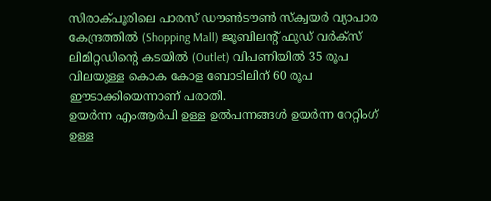സിരാക്പൂരിലെ പാരസ് ഡൗൺടൗൺ സ്ക്വയർ വ്യാപാര കേന്ദ്രത്തിൽ (Shopping Mall) ജൂബിലന്റ് ഫുഡ് വർക്സ് ലിമിറ്റഡിന്റെ കടയിൽ (Outlet) വിപണിയിൽ 35 രൂപ വിലയുള്ള കൊക കോള ബോടിലിന് 60 രൂപ ഈടാക്കിയെന്നാണ് പരാതി.
ഉയർന്ന എംആർപി ഉള്ള ഉൽപന്നങ്ങൾ ഉയർന്ന റേറ്റിംഗ് ഉള്ള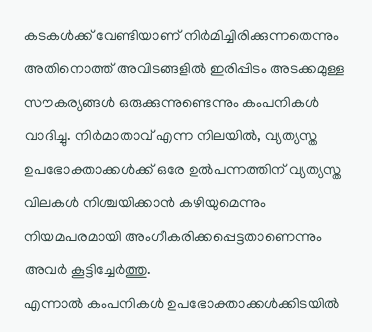കടകൾക്ക് വേണ്ടിയാണ് നിർമിച്ചിരിക്കുന്നതെന്നും അതിനൊത്ത് അവിടങ്ങളിൽ ഇരിപ്പിടം അടക്കമുള്ള സൗകര്യങ്ങൾ ഒരുക്കുന്നുണ്ടെന്നും കംപനികൾ വാദിച്ചു. നിർമാതാവ് എന്ന നിലയിൽ, വ്യത്യസ്ത ഉപഭോക്താക്കൾക്ക് ഒരേ ഉൽപന്നത്തിന് വ്യത്യസ്ത വിലകൾ നിശ്ചയിക്കാൻ കഴിയുമെന്നും നിയമപരമായി അംഗീകരിക്കപ്പെട്ടതാണെന്നും അവർ കൂട്ടിച്ചേർത്തു.
എന്നാൽ കംപനികൾ ഉപഭോക്താക്കൾക്കിടയിൽ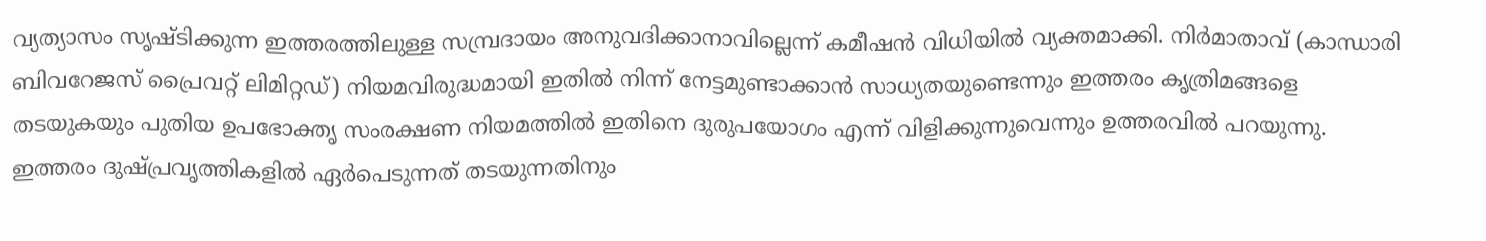വ്യത്യാസം സൃഷ്ടിക്കുന്ന ഇത്തരത്തിലുള്ള സമ്പ്രദായം അനുവദിക്കാനാവില്ലെന്ന് കമീഷൻ വിധിയിൽ വ്യക്തമാക്കി. നിർമാതാവ് (കാന്ധാരി ബിവറേജസ് പ്രൈവറ്റ് ലിമിറ്റഡ്) നിയമവിരുദ്ധമായി ഇതിൽ നിന്ന് നേട്ടമുണ്ടാക്കാൻ സാധ്യതയുണ്ടെന്നും ഇത്തരം കൃത്രിമങ്ങളെ തടയുകയും പുതിയ ഉപഭോക്തൃ സംരക്ഷണ നിയമത്തിൽ ഇതിനെ ദുരുപയോഗം എന്ന് വിളിക്കുന്നുവെന്നും ഉത്തരവിൽ പറയുന്നു.
ഇത്തരം ദുഷ്പ്രവൃത്തികളിൽ ഏർപെടുന്നത് തടയുന്നതിനും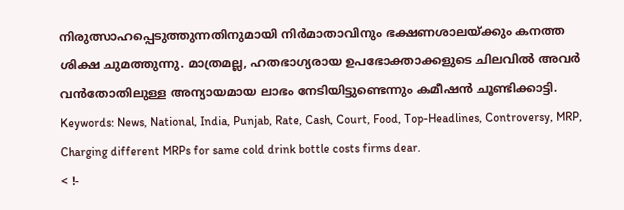നിരുത്സാഹപ്പെടുത്തുന്നതിനുമായി നിർമാതാവിനും ഭക്ഷണശാലയ്ക്കും കനത്ത ശിക്ഷ ചുമത്തുന്നു. മാത്രമല്ല, ഹതഭാഗ്യരായ ഉപഭോക്താക്കളുടെ ചിലവിൽ അവർ വൻതോതിലുള്ള അന്യായമായ ലാഭം നേടിയിട്ടുണ്ടെന്നും കമീഷൻ ചൂണ്ടിക്കാട്ടി.
Keywords: News, National, India, Punjab, Rate, Cash, Court, Food, Top-Headlines, Controversy, MRP, Charging different MRPs for same cold drink bottle costs firms dear.
< !-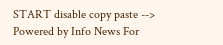START disable copy paste -->
Powered by Info News For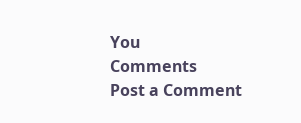You
Comments
Post a Comment